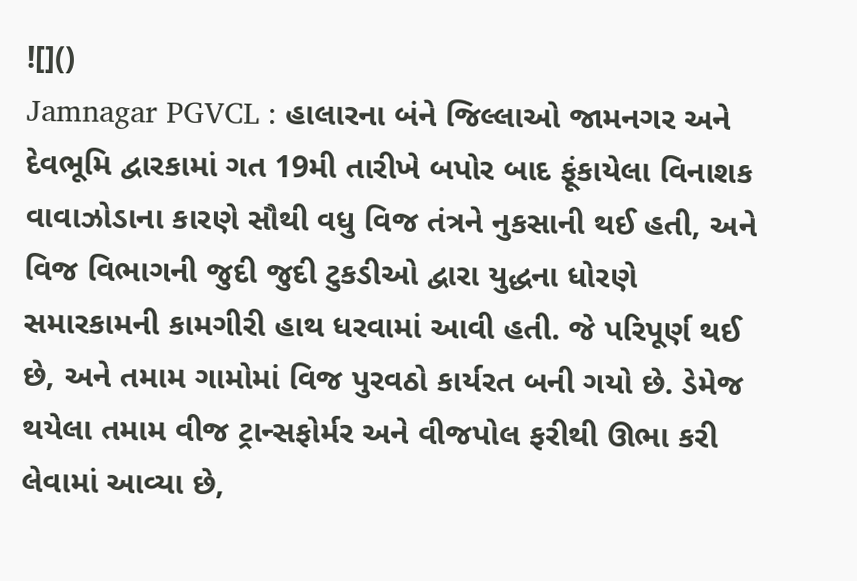![]()
Jamnagar PGVCL : હાલારના બંને જિલ્લાઓ જામનગર અને દેવભૂમિ દ્વારકામાં ગત 19મી તારીખે બપોર બાદ ફૂંકાયેલા વિનાશક વાવાઝોડાના કારણે સૌથી વધુ વિજ તંત્રને નુકસાની થઈ હતી, અને વિજ વિભાગની જુદી જુદી ટુકડીઓ દ્વારા યુદ્ધના ધોરણે સમારકામની કામગીરી હાથ ધરવામાં આવી હતી. જે પરિપૂર્ણ થઈ છે, અને તમામ ગામોમાં વિજ પુરવઠો કાર્યરત બની ગયો છે. ડેમેજ થયેલા તમામ વીજ ટ્રાન્સફોર્મર અને વીજપોલ ફરીથી ઊભા કરી લેવામાં આવ્યા છે,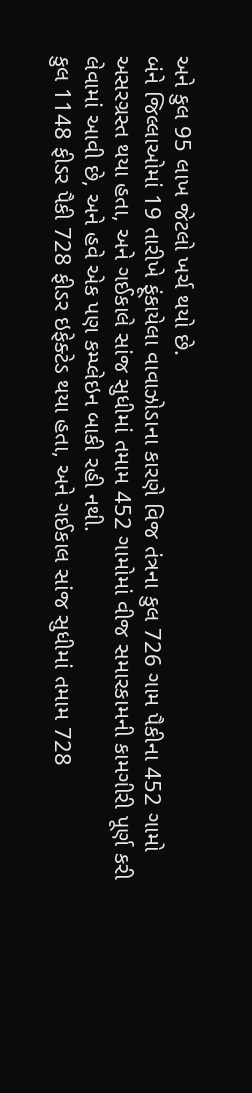અને કુલ 95 લાખ જેટલો ખર્ચ થયો છે.
બંને જિલ્લાઓમાં 19 તારીખે ફૂંકાયેલા વાવાઝોડાના કારણે વિજ તંત્રના કુલ 726 ગામ પૈકીના 452 ગામો અસરગ્રસ્ત થયા હતા, અને ગઈકાલે સાંજ સુધીમાં તમામ 452 ગામોમાં વીજ સમારકામની કામગીરી પૂર્ણ કરી લેવામાં આવી છે, અને હવે એક પણ કમ્પ્લેઇન બાકી રહી નથી.
કુલ 1148 ફીડર પૈકી 728 ફીડર ઇફેક્ટેડ થયા હતા, અને ગઈકાલ સાંજ સુધીમાં તમામ 728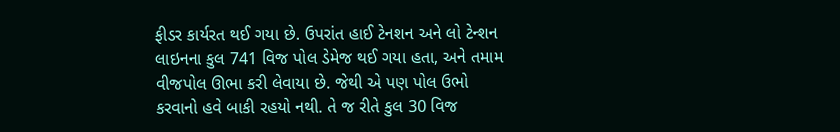ફીડર કાર્યરત થઈ ગયા છે. ઉપરાંત હાઈ ટેનશન અને લો ટેન્શન લાઇનના કુલ 741 વિજ પોલ ડેમેજ થઈ ગયા હતા, અને તમામ વીજપોલ ઊભા કરી લેવાયા છે. જેથી એ પણ પોલ ઉભો કરવાનો હવે બાકી રહયો નથી. તે જ રીતે કુલ 30 વિજ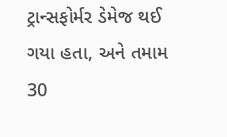ટ્રાન્સફોર્મર ડેમેજ થઈ ગયા હતા, અને તમામ 30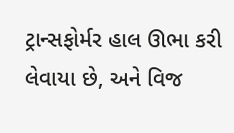ટ્રાન્સફોર્મર હાલ ઊભા કરી લેવાયા છે, અને વિજ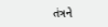તંત્રને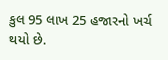કુલ 95 લાખ 25 હજારનો ખર્ચ થયો છે.